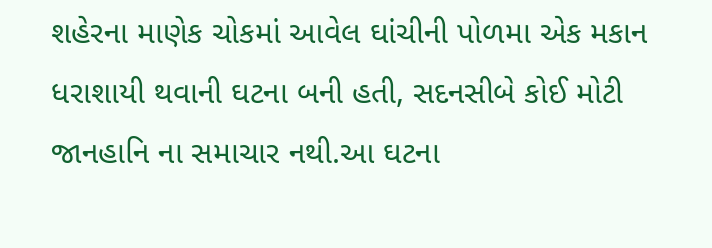શહેરના માણેક ચોકમાં આવેલ ઘાંચીની પોળમા એક મકાન ધરાશાયી થવાની ઘટના બની હતી, સદનસીબે કોઈ મોટી જાનહાનિ ના સમાચાર નથી.આ ઘટના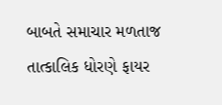બાબતે સમાચાર મળતાજ તાત્કાલિક ધોરણે ફાયર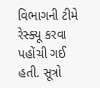વિભાગની ટીમે રેસ્ક્યૂ કરવા પહોંચી ગઈ હતી. સૂત્રો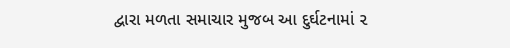દ્વારા મળતા સમાચાર મુજબ આ દુર્ઘટનામાં ૨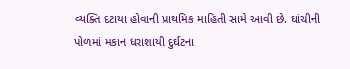વ્યક્તિ દટાયા હોવાની પ્રાથમિક માહિતી સામે આવી છે. ઘાંચીની પોળમાં મકાન ધરાશાયી દુર્ઘટના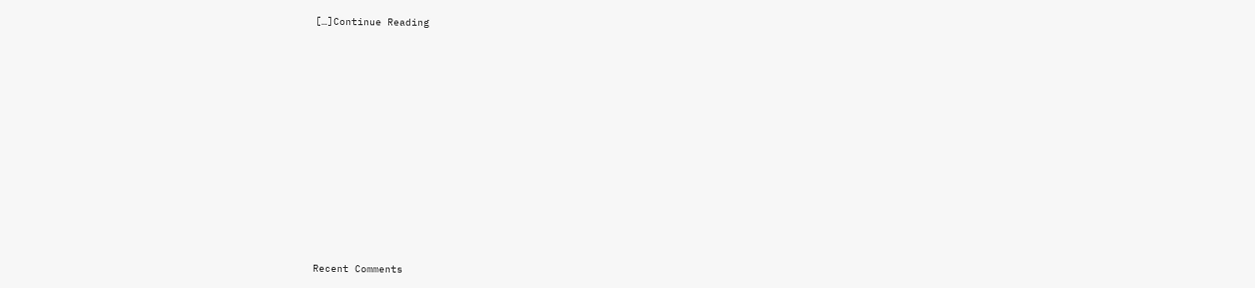[…]Continue Reading


















Recent Comments